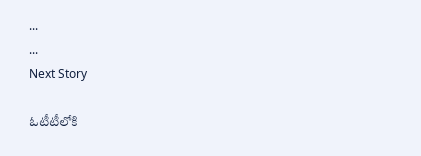...
...
Next Story

ఓటీటీలోకి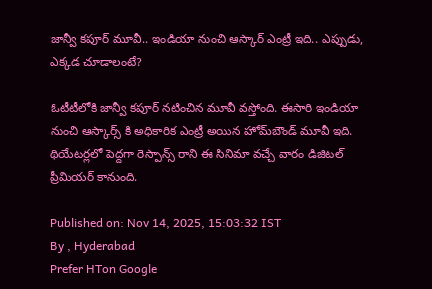జాన్వీ కపూర్ మూవీ.. ఇండియా నుంచి ఆస్కార్ ఎంట్రీ ఇది.. ఎప్పుడు, ఎక్కడ చూడాలంటే?

ఓటీటీలోకి జాన్వీ కపూర్ నటించిన మూవీ వస్తోంది. ఈసారి ఇండియా నుంచి ఆస్కార్స్ కి అధికారిక ఎంట్రీ అయిన హోమ్‌బౌండ్ మూవీ ఇది. థియేటర్లలో పెద్దగా రెస్పాన్స్ రాని ఈ సినిమా వచ్చే వారం డిజిటల్ ప్రీమియర్ కానుంది.

Published on: Nov 14, 2025, 15:03:32 IST
By , Hyderabad
Prefer HTon Google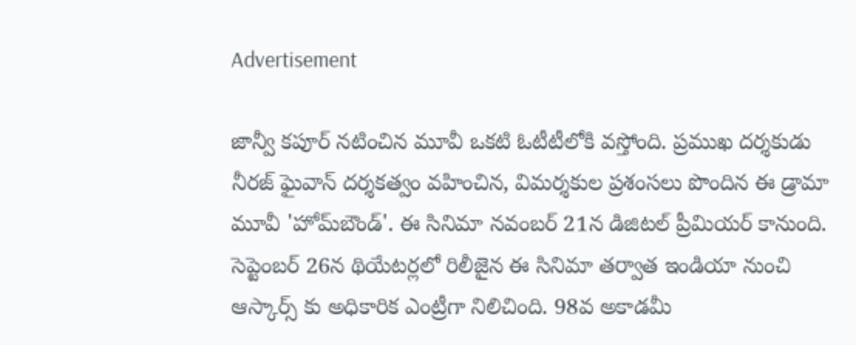Advertisement

జాన్వీ కపూర్ నటించిన మూవీ ఒకటి ఓటీటీలోకి వస్తోంది. ప్రముఖ దర్శకుడు నీరజ్ ఘైవాన్ దర్శకత్వం వహించిన, విమర్శకుల ప్రశంసలు పొందిన ఈ డ్రామా మూవీ 'హోమ్‌బౌండ్'. ఈ సినిమా నవంబర్ 21న డిజిటల్ ప్రీమియర్ కానుంది. సెప్టెంబర్ 26న థియేటర్లలో రిలీజైన ఈ సినిమా తర్వాత ఇండియా నుంచి ఆస్కార్స్ కు అధికారిక ఎంట్రీగా నిలిచింది. 98వ అకాడమీ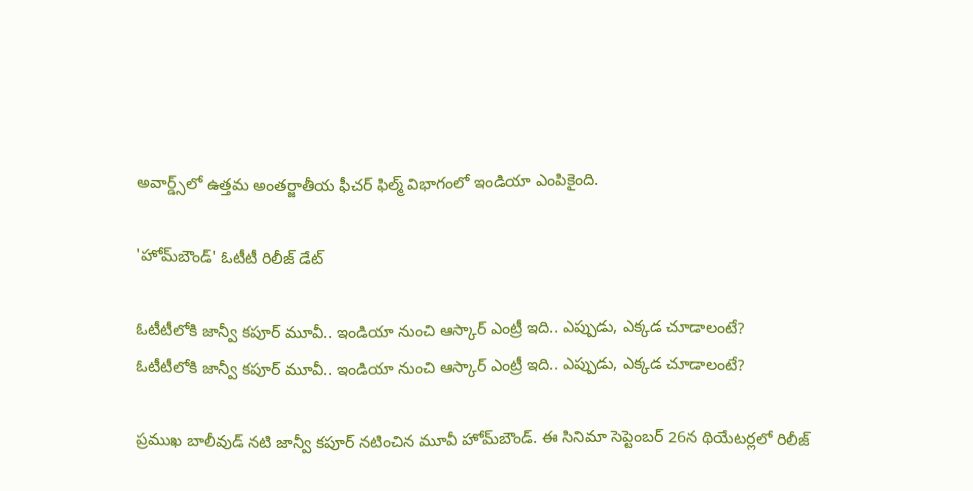అవార్డ్స్‌లో ఉత్తమ అంతర్జాతీయ ఫీచర్ ఫిల్మ్ విభాగంలో ఇండియా ఎంపికైంది.

'హోమ్‌బౌండ్' ఓటీటీ రిలీజ్ డేట్

ఓటీటీలోకి జాన్వీ కపూర్ మూవీ.. ఇండియా నుంచి ఆస్కార్ ఎంట్రీ ఇది.. ఎప్పుడు, ఎక్కడ చూడాలంటే?
ఓటీటీలోకి జాన్వీ కపూర్ మూవీ.. ఇండియా నుంచి ఆస్కార్ ఎంట్రీ ఇది.. ఎప్పుడు, ఎక్కడ చూడాలంటే?

ప్రముఖ బాలీవుడ్ నటి జాన్వీ కపూర్ నటించిన మూవీ హోమ్‌బౌండ్. ఈ సినిమా సెప్టెంబర్ 26న థియేటర్లలో రిలీజ్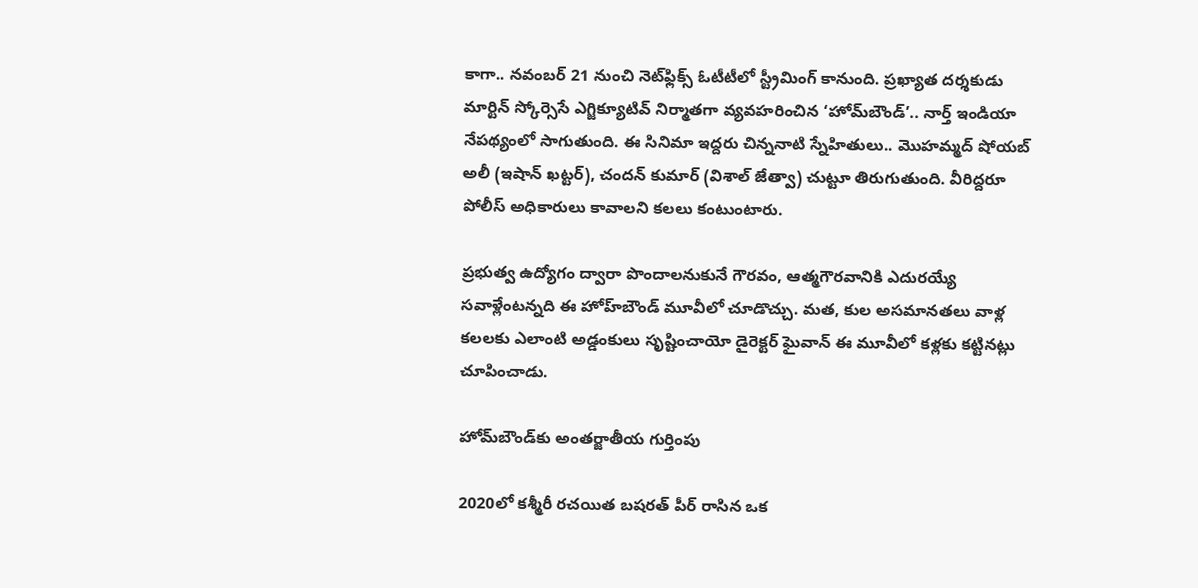కాగా.. నవంబర్ 21 నుంచి నెట్‌ఫ్లిక్స్ ఓటీటీలో స్ట్రీమింగ్ కానుంది. ప్రఖ్యాత దర్శకుడు మార్టిన్ స్కోర్సెసే ఎగ్జిక్యూటివ్ నిర్మాతగా వ్యవహరించిన ‘హోమ్‌బౌండ్’.. నార్త్ ఇండియా నేపథ్యంలో సాగుతుంది. ఈ సినిమా ఇద్దరు చిన్ననాటి స్నేహితులు.. మొహమ్మద్ షోయబ్ అలీ (ఇషాన్ ఖట్టర్), చందన్ కుమార్ (విశాల్ జేత్వా) చుట్టూ తిరుగుతుంది. వీరిద్దరూ పోలీస్ అధికారులు కావాలని కలలు కంటుంటారు.

ప్రభుత్వ ఉద్యోగం ద్వారా పొందాలనుకునే గౌరవం, ఆత్మగౌరవానికి ఎదురయ్యే సవాళ్లేంటన్నది ఈ హోహ్‌బౌండ్ మూవీలో చూడొచ్చు. మత, కుల అసమానతలు వాళ్ల కలలకు ఎలాంటి అడ్డంకులు సృష్టించాయో డైరెక్టర్ ఘైవాన్ ఈ మూవీలో కళ్లకు కట్టినట్లు చూపించాడు.

హోమ్‌బౌండ్‌కు అంతర్జాతీయ గుర్తింపు

2020లో కశ్మీరీ రచయిత బషరత్ పీర్ రాసిన ఒక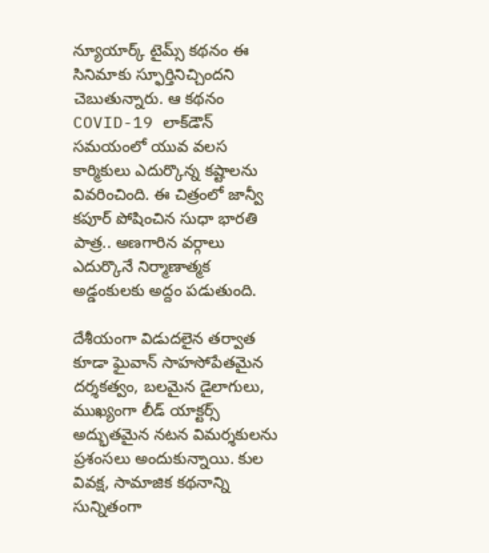న్యూయార్క్ టైమ్స్ కథనం ఈ సినిమాకు స్ఫూర్తినిచ్చిందని చెబుతున్నారు. ఆ కథనం COVID-19 లాక్‌డౌన్ సమయంలో యువ వలస కార్మికులు ఎదుర్కొన్న కష్టాలను వివరించింది. ఈ చిత్రంలో జాన్వీ కపూర్ పోషించిన సుధా భారతి పాత్ర.. అణగారిన వర్గాలు ఎదుర్కొనే నిర్మాణాత్మక అడ్డంకులకు అద్దం పడుతుంది.

దేశీయంగా విడుదలైన తర్వాత కూడా ఘైవాన్ సాహసోపేతమైన దర్శకత్వం, బలమైన డైలాగులు, ముఖ్యంగా లీడ్ యాక్టర్స్ అద్భుతమైన నటన విమర్శకులను ప్రశంసలు అందుకున్నాయి. కుల వివక్ష, సామాజిక కథనాన్ని సున్నితంగా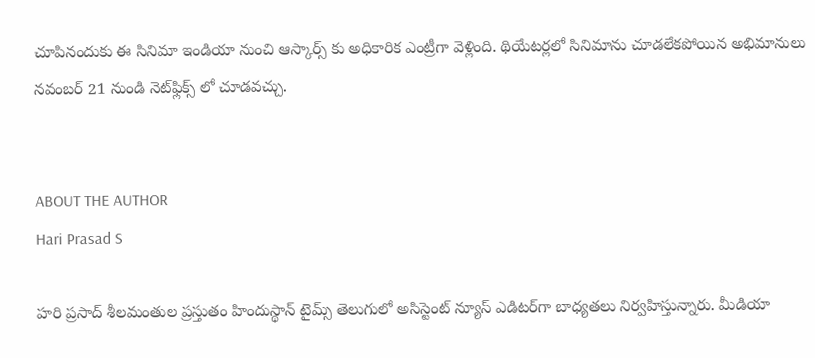చూపినందుకు ఈ సినిమా ఇండియా నుంచి ఆస్కార్స్ కు అధికారిక ఎంట్రీగా వెళ్లింది. థియేటర్లలో సినిమాను చూడలేకపోయిన అభిమానులు నవంబర్ 21 నుండి నెట్‌ఫ్లిక్స్ లో చూడవచ్చు.


ABOUT THE AUTHOR
Hari Prasad S

హరి ప్రసాద్ శీలమంతుల ప్రస్తుతం హిందుస్థాన్ టైమ్స్ తెలుగులో అసిస్టెంట్ న్యూస్ ఎడిటర్‌గా బాధ్యతలు నిర్వహిస్తున్నారు. మీడియా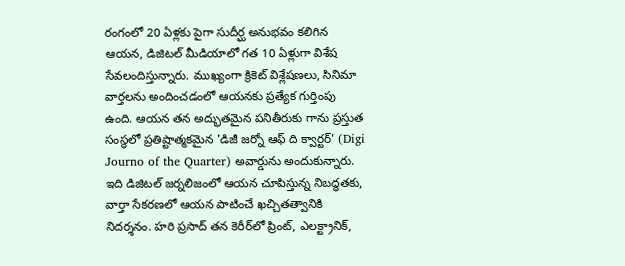రంగంలో 20 ఏళ్లకు పైగా సుదీర్ఘ అనుభవం కలిగిన ఆయన, డిజిటల్ మీడియాలో గత 10 ఏళ్లుగా విశేష సేవలందిస్తున్నారు. ముఖ్యంగా క్రికెట్ విశ్లేషణలు, సినిమా వార్తలను అందించడంలో ఆయనకు ప్రత్యేక గుర్తింపు ఉంది. ఆయన తన అద్భుతమైన పనితీరుకు గాను ప్రస్తుత సంస్థలో ప్రతిష్టాత్మకమైన 'డిజీ జర్నో ఆఫ్ ది క్వార్టర్' (Digi Journo of the Quarter) అవార్డును అందుకున్నారు. ఇది డిజిటల్ జర్నలిజంలో ఆయన చూపిస్తున్న నిబద్ధతకు, వార్తా సేకరణలో ఆయన పాటించే ఖచ్చితత్వానికి నిదర్శనం. హరి ప్రసాద్ తన కెరీర్‌లో ప్రింట్, ఎలక్ట్రానిక్,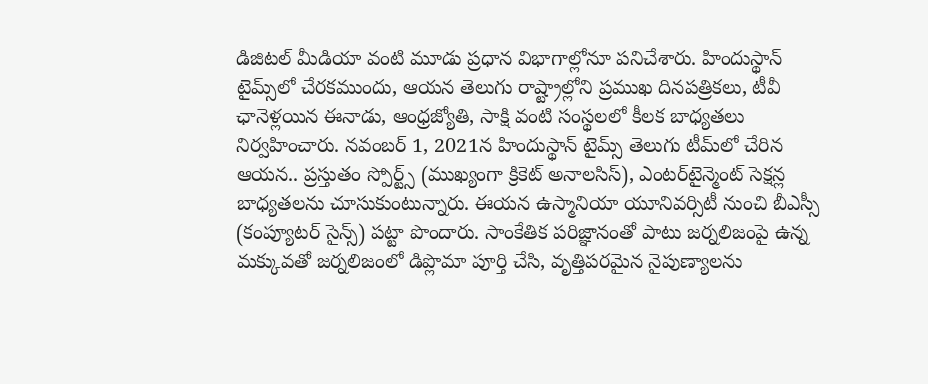డిజిటల్ మీడియా వంటి మూడు ప్రధాన విభాగాల్లోనూ పనిచేశారు. హిందుస్థాన్ టైమ్స్‌లో చేరకముందు, ఆయన తెలుగు రాష్ట్రాల్లోని ప్రముఖ దినపత్రికలు, టీవీ ఛానెళ్లయిన ఈనాడు, ఆంధ్రజ్యోతి, సాక్షి వంటి సంస్థలలో కీలక బాధ్యతలు నిర్వహించారు. నవంబర్ 1, 2021న హిందుస్థాన్ టైమ్స్ తెలుగు టీమ్‌లో చేరిన ఆయన.. ప్రస్తుతం స్పోర్ట్స్ (ముఖ్యంగా క్రికెట్ అనాలసిస్), ఎంటర్‌టైన్మెంట్ సెక్షన్ల బాధ్యతలను చూసుకుంటున్నారు. ఈయన ఉస్మానియా యూనివర్సిటీ నుంచి బీఎస్సీ (కంప్యూటర్ సైన్స్) పట్టా పొందారు. సాంకేతిక పరిజ్ఞానంతో పాటు జర్నలిజంపై ఉన్న మక్కువతో జర్నలిజంలో డిప్లొమా పూర్తి చేసి, వృత్తిపరమైన నైపుణ్యాలను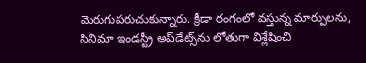మెరుగుపరుచుకున్నారు. క్రీడా రంగంలో వస్తున్న మార్పులను, సినిమా ఇండస్ట్రీ అప్‌డేట్స్‌ను లోతుగా విశ్లేషించి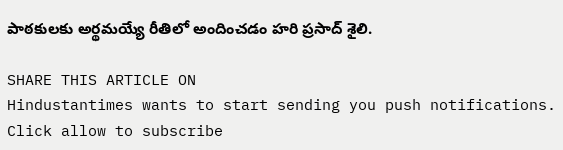పాఠకులకు అర్థమయ్యే రీతిలో అందించడం హరి ప్రసాద్ శైలి.

SHARE THIS ARTICLE ON
Hindustantimes wants to start sending you push notifications. Click allow to subscribe